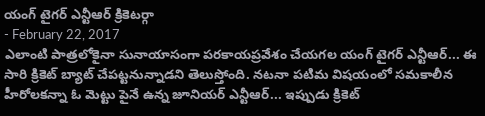యంగ్ టైగర్ ఎన్టీఆర్ క్రికెటర్గా
- February 22, 2017
ఎలాంటి పాత్రలోకైనా సునాయాసంగా పరకాయప్రవేశం చేయగల యంగ్ టైగర్ ఎన్టీఆర్... ఈ సారి క్రికెట్ బ్యాట్ చేపట్టనున్నాడని తెలుస్తోంది. నటనా పటిమ విషయంలో సమకాలీన హీరోలకన్నా ఓ మెట్టు పైనే ఉన్న జూనియర్ ఎన్టీఆర్... ఇప్పుడు క్రికెట్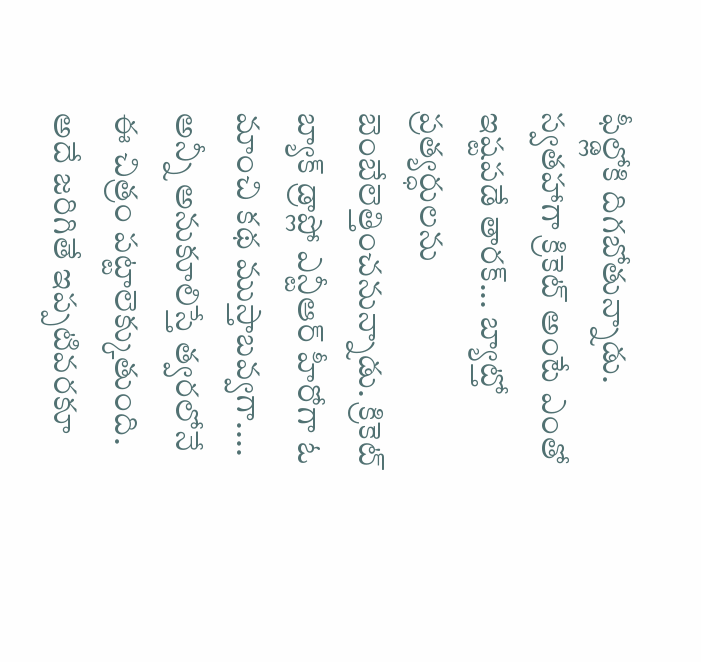ఫీల్డ్లోకి దిగబోతున్నాడు. స్వతహాగా క్రికెట్ అంటే ఎంతో ఇష్టపడే తారక్... బ్యాట్తో ప్రత్యర్ధులను బెంబేలెత్తించనున్నాడు. క్రికెట్ బ్యాక్ డ్రాప్లో ఎన్టీఆర్ హీరోగా ఓ మాంచి కథ ముస్తాబవ్వగా.... అన్నీ అనుకూలిస్తే త్వరలోనే ఈ చిత్రం పట్టాలెక్కుతుంది. అదే జరిగితే ఇప్పటివరకూ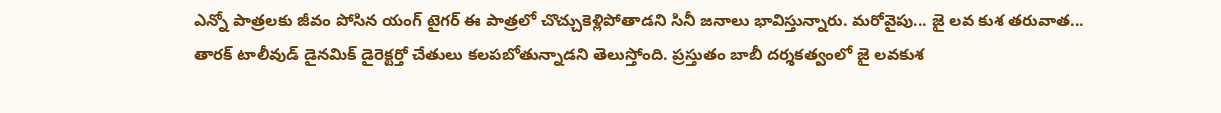ఎన్నో పాత్రలకు జీవం పోసిన యంగ్ టైగర్ ఈ పాత్రలో చొచ్చుకెళ్లిపోతాడని సినీ జనాలు భావిస్తున్నారు. మరోవైపు... జై లవ కుశ తరువాత...
తారక్ టాలీవుడ్ డైనమిక్ డైరెక్టర్తో చేతులు కలపబోతున్నాడని తెలుస్తోంది. ప్రస్తుతం బాబీ దర్శకత్వంలో జై లవకుశ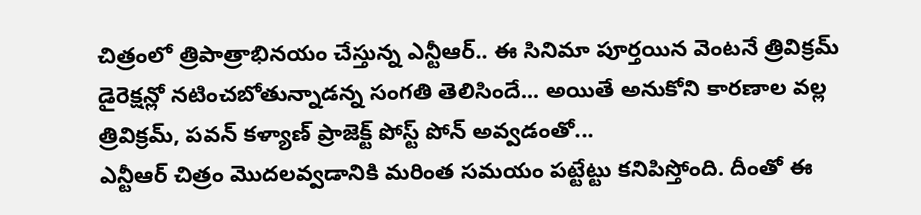చిత్రంలో త్రిపాత్రాభినయం చేస్తున్న ఎన్టీఆర్.. ఈ సినిమా పూర్తయిన వెంటనే త్రివిక్రమ్ డైరెక్షన్లో నటించబోతున్నాడన్న సంగతి తెలిసిందే... అయితే అనుకోని కారణాల వల్ల త్రివిక్రమ్, పవన్ కళ్యాణ్ ప్రాజెక్ట్ పోస్ట్ పోన్ అవ్వడంతో...
ఎన్టీఆర్ చిత్రం మొదలవ్వడానికి మరింత సమయం పట్టేట్టు కనిపిస్తోంది. దీంతో ఈ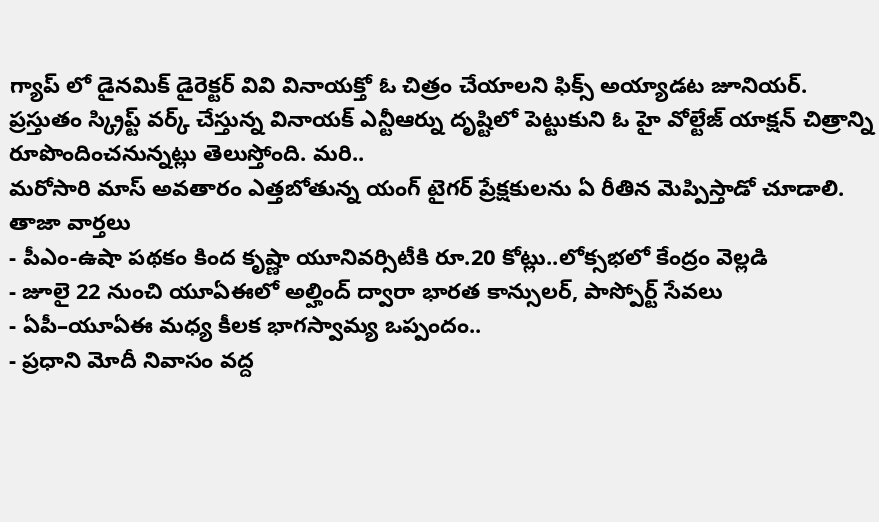గ్యాప్ లో డైనమిక్ డైరెక్టర్ వివి వినాయక్తో ఓ చిత్రం చేయాలని ఫిక్స్ అయ్యాడట జూనియర్. ప్రస్తుతం స్క్రిప్ట్ వర్క్ చేస్తున్న వినాయక్ ఎన్టీఆర్ను దృష్టిలో పెట్టుకుని ఓ హై వోల్టేజ్ యాక్షన్ చిత్రాన్ని రూపొందించనున్నట్లు తెలుస్తోంది. మరి..
మరోసారి మాస్ అవతారం ఎత్తబోతున్న యంగ్ టైగర్ ప్రేక్షకులను ఏ రీతిన మెప్పిస్తాడో చూడాలి.
తాజా వార్తలు
- పీఎం-ఉషా పథకం కింద కృష్ణా యూనివర్సిటీకి రూ.20 కోట్లు..లోక్సభలో కేంద్రం వెల్లడి
- జూలై 22 నుంచి యూఏఈలో అల్హింద్ ద్వారా భారత కాన్సులర్, పాస్పోర్ట్ సేవలు
- ఏపీ–యూఏఈ మధ్య కీలక భాగస్వామ్య ఒప్పందం..
- ప్రధాని మోదీ నివాసం వద్ద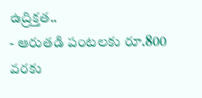ఉద్రిక్తత..
- ఆరుతడి పంటలకు రూ.800 వరకు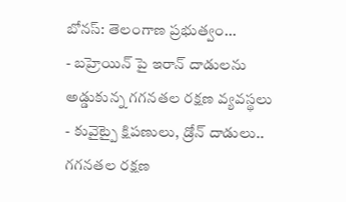బోనస్: తెలంగాణ ప్రభుత్వం...
- బహ్రెయిన్ పై ఇరాన్ దాడులను అడ్డుకున్న గగనతల రక్షణ వ్యవస్థలు
- కువైట్పై క్షిపణులు, డ్రోన్ దాడులు.. గగనతల రక్షణ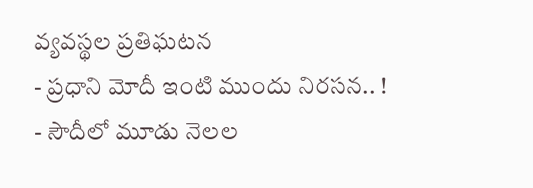వ్యవస్థల ప్రతిఘటన
- ప్రధాని మోదీ ఇంటి ముందు నిరసన.. !
- సౌదీలో మూడు నెలల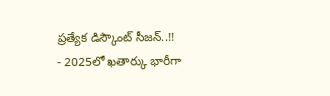ప్రత్యేక డిస్కౌంట్ సీజన్..!!
- 2025లో ఖతార్కు భారీగా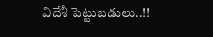విదేశీ పెట్టుబడులు..!!